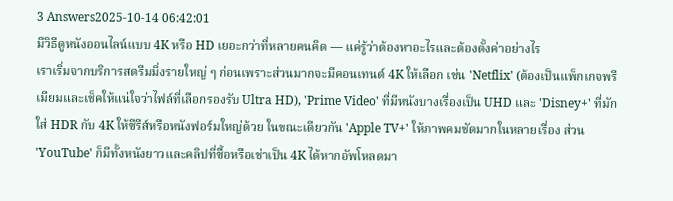3 Answers2025-10-14 06:42:01
มีวิธีดูหนังออนไลน์แบบ 4K หรือ HD เยอะกว่าที่หลายคนคิด — แค่รู้ว่าต้องหาอะไรและต้องตั้งค่าอย่างไร
เราเริ่มจากบริการสตรีมมิ่งรายใหญ่ ๆ ก่อนเพราะส่วนมากจะมีคอนเทนต์ 4K ให้เลือก เช่น 'Netflix' (ต้องเป็นแพ็กเกจพรีเมียมและเช็คให้แน่ใจว่าไฟล์ที่เลือกรองรับ Ultra HD), 'Prime Video' ที่มีหนังบางเรื่องเป็น UHD และ 'Disney+' ที่มักใส่ HDR กับ 4K ให้ซีรีส์หรือหนังฟอร์มใหญ่ด้วย ในขณะเดียวกัน 'Apple TV+' ให้ภาพคมชัดมากในหลายเรื่อง ส่วน 'YouTube' ก็มีทั้งหนังยาวและคลิปที่ซื้อหรือเช่าเป็น 4K ได้หากอัพโหลดมา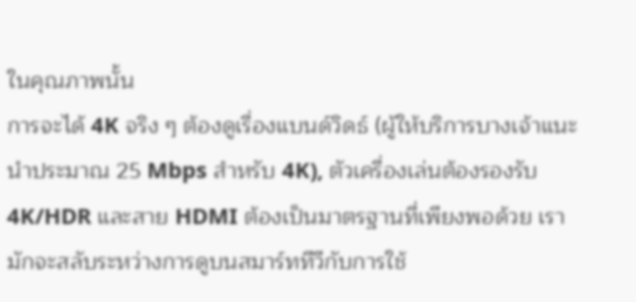ในคุณภาพนั้น
การจะได้ 4K จริง ๆ ต้องดูเรื่องแบนด์วิดธ์ (ผู้ให้บริการบางเจ้าแนะนำประมาณ 25 Mbps สำหรับ 4K), ตัวเครื่องเล่นต้องรองรับ 4K/HDR และสาย HDMI ต้องเป็นมาตรฐานที่เพียงพอด้วย เรามักจะสลับระหว่างการดูบนสมาร์ททีวีกับการใช้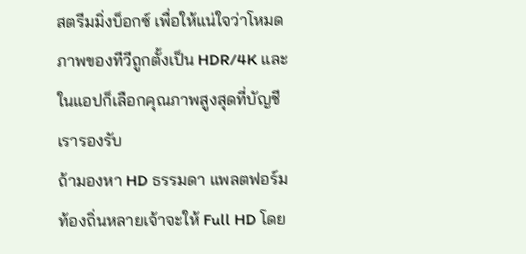สตรีมมิ่งบ็อกซ์ เพื่อให้แน่ใจว่าโหมดภาพของทีวีถูกตั้งเป็น HDR/4K และในแอปก็เลือกคุณภาพสูงสุดที่บัญชีเรารองรับ
ถ้ามองหา HD ธรรมดา แพลตฟอร์มท้องถิ่นหลายเจ้าจะให้ Full HD โดย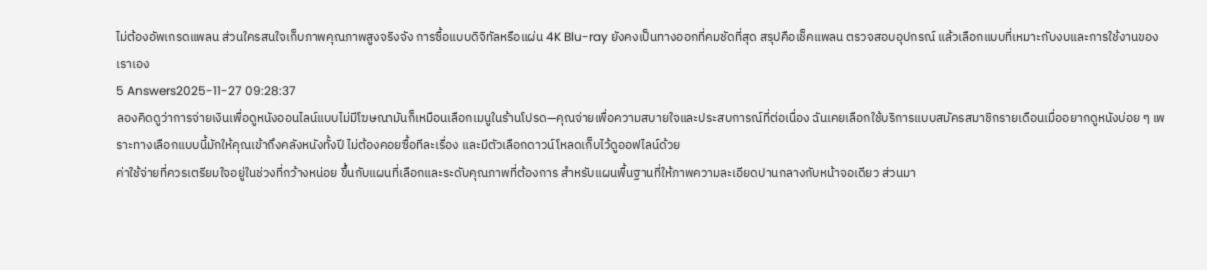ไม่ต้องอัพเกรดแพลน ส่วนใครสนใจเก็บภาพคุณภาพสูงจริงจัง การซื้อแบบดิจิทัลหรือแผ่น 4K Blu-ray ยังคงเป็นทางออกที่คมชัดที่สุด สรุปคือเช็คแพลน ตรวจสอบอุปกรณ์ แล้วเลือกแบบที่เหมาะกับงบและการใช้งานของเราเอง
5 Answers2025-11-27 09:28:37
ลองคิดดูว่าการจ่ายเงินเพื่อดูหนังออนไลน์แบบไม่มีโฆษณามันก็เหมือนเลือกเมนูในร้านโปรด—คุณจ่ายเพื่อความสบายใจและประสบการณ์ที่ต่อเนื่อง ฉันเคยเลือกใช้บริการแบบสมัครสมาชิกรายเดือนเมื่ออยากดูหนังบ่อย ๆ เพราะทางเลือกแบบนี้มักให้คุณเข้าถึงคลังหนังทั้งปี ไม่ต้องคอยซื้อทีละเรื่อง และมีตัวเลือกดาวน์โหลดเก็บไว้ดูออฟไลน์ด้วย
ค่าใช้จ่ายที่ควรเตรียมใจอยู่ในช่วงที่กว้างหน่อย ขึ้นกับแผนที่เลือกและระดับคุณภาพที่ต้องการ สำหรับแผนพื้นฐานที่ให้ภาพความละเอียดปานกลางกับหน้าจอเดียว ส่วนมา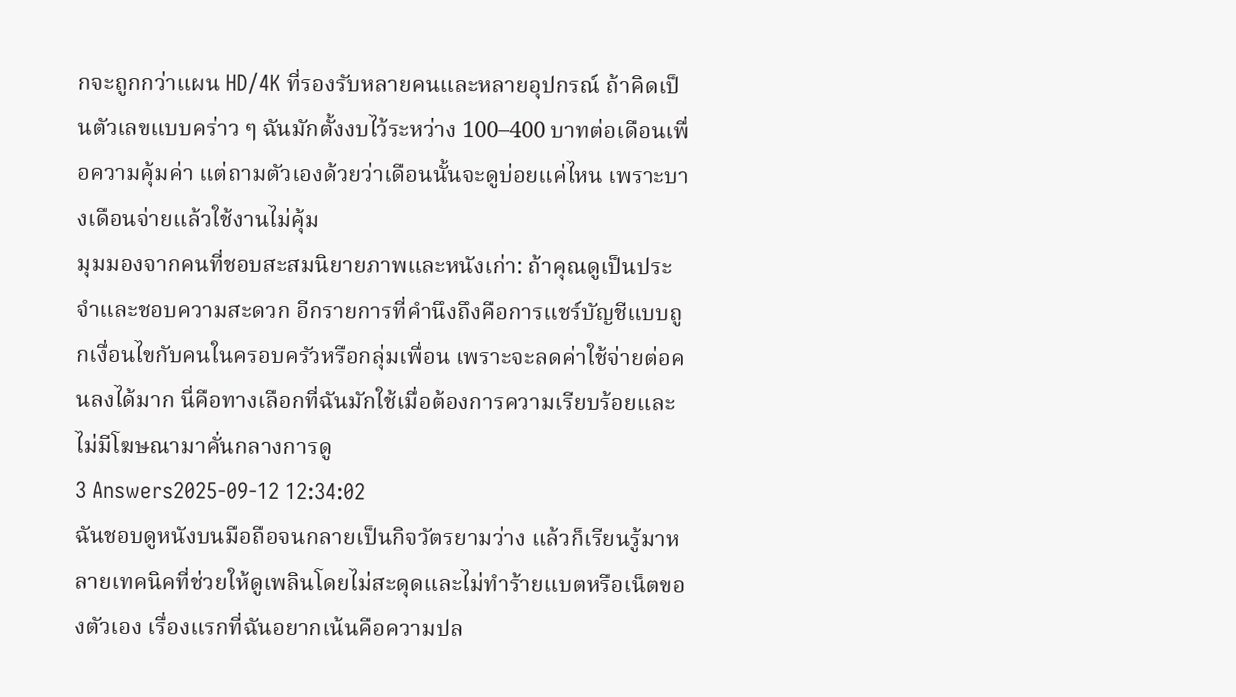กจะถูกกว่าแผน HD/4K ที่รองรับหลายคนและหลายอุปกรณ์ ถ้าคิดเป็นตัวเลขแบบคร่าว ๆ ฉันมักตั้งงบไว้ระหว่าง 100–400 บาทต่อเดือนเพื่อความคุ้มค่า แต่ถามตัวเองด้วยว่าเดือนนั้นจะดูบ่อยแค่ไหน เพราะบางเดือนจ่ายแล้วใช้งานไม่คุ้ม
มุมมองจากคนที่ชอบสะสมนิยายภาพและหนังเก่า: ถ้าคุณดูเป็นประจำและชอบความสะดวก อีกรายการที่คำนึงถึงคือการแชร์บัญชีแบบถูกเงื่อนไขกับคนในครอบครัวหรือกลุ่มเพื่อน เพราะจะลดค่าใช้จ่ายต่อคนลงได้มาก นี่คือทางเลือกที่ฉันมักใช้เมื่อต้องการความเรียบร้อยและไม่มีโฆษณามาคั่นกลางการดู
3 Answers2025-09-12 12:34:02
ฉันชอบดูหนังบนมือถือจนกลายเป็นกิจวัตรยามว่าง แล้วก็เรียนรู้มาหลายเทคนิคที่ช่วยให้ดูเพลินโดยไม่สะดุดและไม่ทำร้ายแบตหรือเน็ตของตัวเอง เรื่องแรกที่ฉันอยากเน้นคือความปล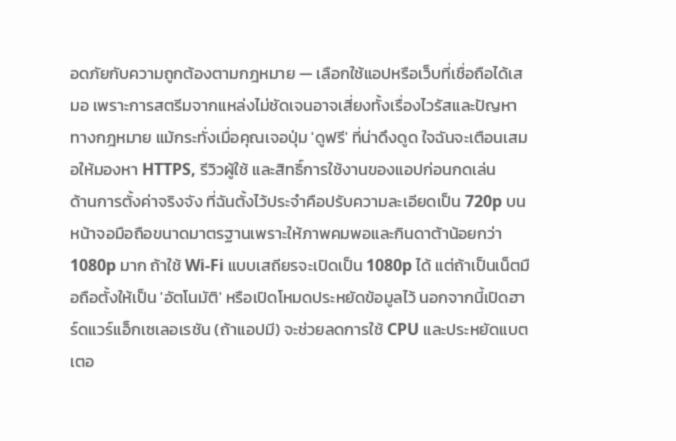อดภัยกับความถูกต้องตามกฎหมาย — เลือกใช้แอปหรือเว็บที่เชื่อถือได้เสมอ เพราะการสตรีมจากแหล่งไม่ชัดเจนอาจเสี่ยงทั้งเรื่องไวรัสและปัญหาทางกฎหมาย แม้กระทั่งเมื่อคุณเจอปุ่ม 'ดูฟรี' ที่น่าดึงดูด ใจฉันจะเตือนเสมอให้มองหา HTTPS, รีวิวผู้ใช้ และสิทธิ์การใช้งานของแอปก่อนกดเล่น
ด้านการตั้งค่าจริงจัง ที่ฉันตั้งไว้ประจำคือปรับความละเอียดเป็น 720p บนหน้าจอมือถือขนาดมาตรฐานเพราะให้ภาพคมพอและกินดาต้าน้อยกว่า 1080p มาก ถ้าใช้ Wi‑Fi แบบเสถียรจะเปิดเป็น 1080p ได้ แต่ถ้าเป็นเน็ตมือถือตั้งให้เป็น 'อัตโนมัติ' หรือเปิดโหมดประหยัดข้อมูลไว้ นอกจากนี้เปิดฮาร์ดแวร์แอ็กเซเลอเรชัน (ถ้าแอปมี) จะช่วยลดการใช้ CPU และประหยัดแบตเตอ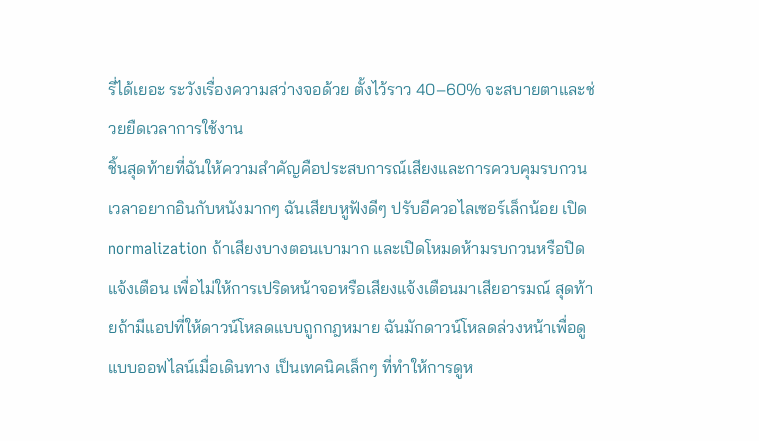รี่ได้เยอะ ระวังเรื่องความสว่างจอด้วย ตั้งไว้ราว 40–60% จะสบายตาและช่วยยืดเวลาการใช้งาน
ชิ้นสุดท้ายที่ฉันให้ความสำคัญคือประสบการณ์เสียงและการควบคุมรบกวน เวลาอยากอินกับหนังมากๆ ฉันเสียบหูฟังดีๆ ปรับอีควอไลเซอร์เล็กน้อย เปิด normalization ถ้าเสียงบางตอนเบามาก และเปิดโหมดห้ามรบกวนหรือปิดแจ้งเตือน เพื่อไม่ให้การเปริดหน้าจอหรือเสียงแจ้งเตือนมาเสียอารมณ์ สุดท้ายถ้ามีแอปที่ให้ดาวน์โหลดแบบถูกกฎหมาย ฉันมักดาวน์โหลดล่วงหน้าเพื่อดูแบบออฟไลน์เมื่อเดินทาง เป็นเทคนิคเล็กๆ ที่ทำให้การดูห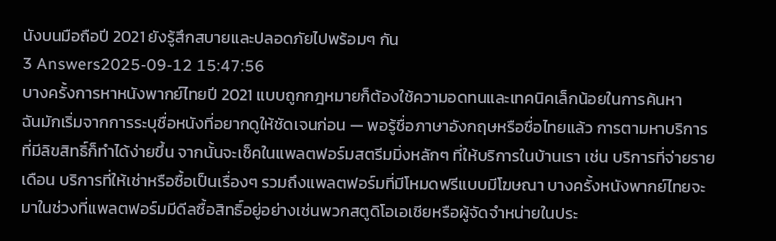นังบนมือถือปี 2021 ยังรู้สึกสบายและปลอดภัยไปพร้อมๆ กัน
3 Answers2025-09-12 15:47:56
บางครั้งการหาหนังพากย์ไทยปี 2021 แบบถูกกฎหมายก็ต้องใช้ความอดทนและเทคนิคเล็กน้อยในการค้นหา
ฉันมักเริ่มจากการระบุชื่อหนังที่อยากดูให้ชัดเจนก่อน — พอรู้ชื่อภาษาอังกฤษหรือชื่อไทยแล้ว การตามหาบริการที่มีลิขสิทธิ์ก็ทำได้ง่ายขึ้น จากนั้นจะเช็คในแพลตฟอร์มสตรีมมิ่งหลักๆ ที่ให้บริการในบ้านเรา เช่น บริการที่จ่ายรายเดือน บริการที่ให้เช่าหรือซื้อเป็นเรื่องๆ รวมถึงแพลตฟอร์มที่มีโหมดฟรีแบบมีโฆษณา บางครั้งหนังพากย์ไทยจะมาในช่วงที่แพลตฟอร์มมีดีลซื้อสิทธิ์อยู่อย่างเช่นพวกสตูดิโอเอเชียหรือผู้จัดจำหน่ายในประ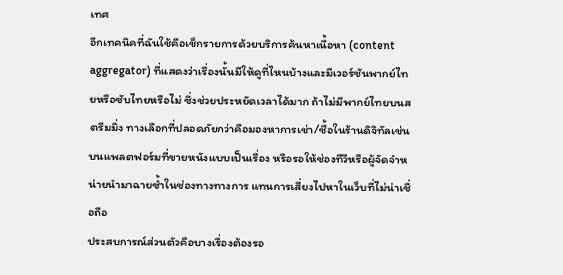เทศ
อีกเทคนิคที่ฉันใช้คือเช็กรายการด้วยบริการค้นหาเนื้อหา (content aggregator) ที่แสดงว่าเรื่องนั้นมีให้ดูที่ไหนบ้างและมีเวอร์ชันพากย์ไทยหรือซับไทยหรือไม่ ซึ่งช่วยประหยัดเวลาได้มาก ถ้าไม่มีพากย์ไทยบนสตรีมมิ่ง ทางเลือกที่ปลอดภัยกว่าคือมองหาการเช่า/ซื้อในร้านดิจิทัลเช่นบนแพลตฟอร์มที่ขายหนังแบบเป็นเรื่อง หรือรอให้ช่องทีวีหรือผู้จัดจำหน่ายนำมาฉายซ้ำในช่องทางทางการ แทนการเสี่ยงไปหาในเว็บที่ไม่น่าเชื่อถือ
ประสบการณ์ส่วนตัวคือบางเรื่องต้องรอ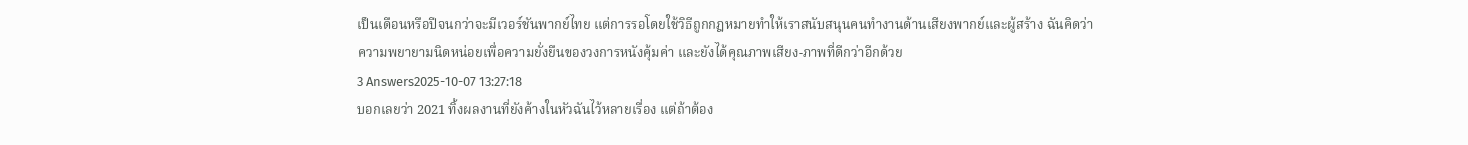เป็นเดือนหรือปีจนกว่าจะมีเวอร์ชันพากย์ไทย แต่การรอโดยใช้วิธีถูกกฎหมายทำให้เราสนับสนุนคนทำงานด้านเสียงพากย์และผู้สร้าง ฉันคิดว่าความพยายามนิดหน่อยเพื่อความยั่งยืนของวงการหนังคุ้มค่า และยังได้คุณภาพเสียง-ภาพที่ดีกว่าอีกด้วย
3 Answers2025-10-07 13:27:18
บอกเลยว่า 2021 ทิ้งผลงานที่ยังค้างในหัวฉันไว้หลายเรื่อง แต่ถ้าต้อง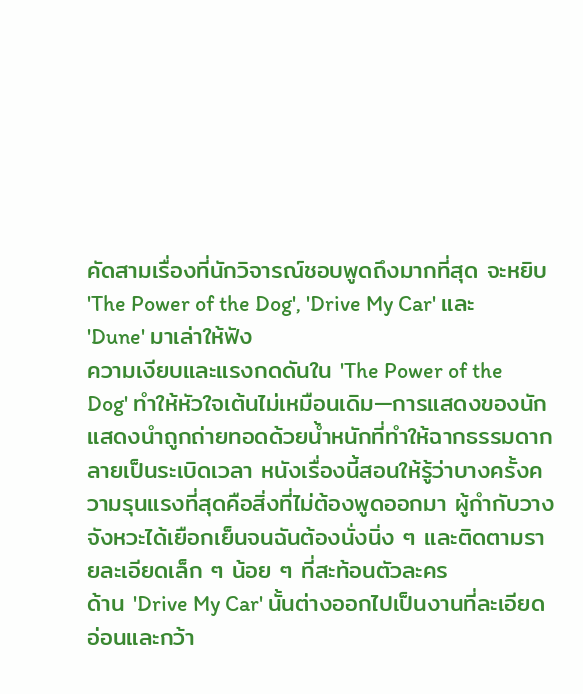คัดสามเรื่องที่นักวิจารณ์ชอบพูดถึงมากที่สุด จะหยิบ 'The Power of the Dog', 'Drive My Car' และ 'Dune' มาเล่าให้ฟัง
ความเงียบและแรงกดดันใน 'The Power of the Dog' ทำให้หัวใจเต้นไม่เหมือนเดิม—การแสดงของนักแสดงนำถูกถ่ายทอดด้วยน้ำหนักที่ทำให้ฉากธรรมดากลายเป็นระเบิดเวลา หนังเรื่องนี้สอนให้รู้ว่าบางครั้งความรุนแรงที่สุดคือสิ่งที่ไม่ต้องพูดออกมา ผู้กำกับวางจังหวะได้เยือกเย็นจนฉันต้องนั่งนิ่ง ๆ และติดตามรายละเอียดเล็ก ๆ น้อย ๆ ที่สะท้อนตัวละคร
ด้าน 'Drive My Car' นั้นต่างออกไปเป็นงานที่ละเอียดอ่อนและกว้า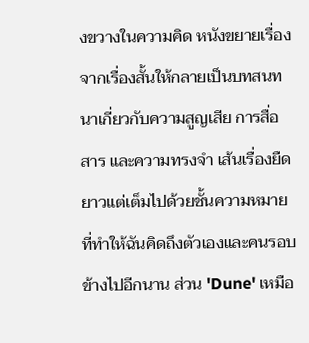งขวางในความคิด หนังขยายเรื่องจากเรื่องสั้นให้กลายเป็นบทสนทนาเกี่ยวกับความสูญเสีย การสื่อสาร และความทรงจำ เส้นเรื่องยืดยาวแต่เต็มไปด้วยชั้นความหมายที่ทำให้ฉันคิดถึงตัวเองและคนรอบข้างไปอีกนาน ส่วน 'Dune' เหมือ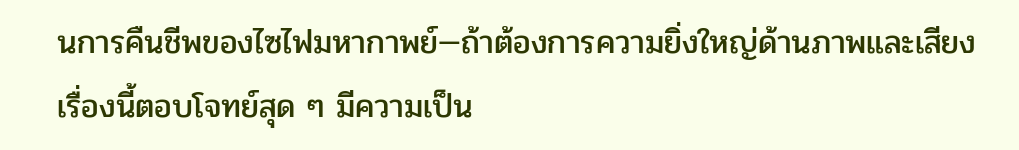นการคืนชีพของไซไฟมหากาพย์—ถ้าต้องการความยิ่งใหญ่ด้านภาพและเสียง เรื่องนี้ตอบโจทย์สุด ๆ มีความเป็น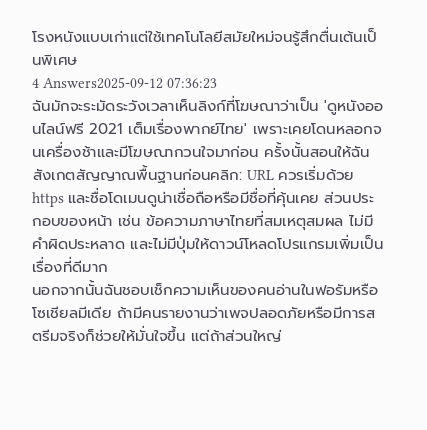โรงหนังแบบเก่าแต่ใช้เทคโนโลยีสมัยใหม่จนรู้สึกตื่นเต้นเป็นพิเศษ
4 Answers2025-09-12 07:36:23
ฉันมักจะระมัดระวังเวลาเห็นลิงก์ที่โฆษณาว่าเป็น 'ดูหนังออนไลน์ฟรี 2021 เต็มเรื่องพากย์ไทย' เพราะเคยโดนหลอกจนเครื่องช้าและมีโฆษณากวนใจมาก่อน ครั้งนั้นสอนให้ฉันสังเกตสัญญาณพื้นฐานก่อนคลิก: URL ควรเริ่มด้วย https และชื่อโดเมนดูน่าเชื่อถือหรือมีชื่อที่คุ้นเคย ส่วนประกอบของหน้า เช่น ข้อความภาษาไทยที่สมเหตุสมผล ไม่มีคำผิดประหลาด และไม่มีปุ่มให้ดาวน์โหลดโปรแกรมเพิ่มเป็นเรื่องที่ดีมาก
นอกจากนั้นฉันชอบเช็กความเห็นของคนอ่านในฟอรัมหรือโซเชียลมีเดีย ถ้ามีคนรายงานว่าเพจปลอดภัยหรือมีการสตรีมจริงก็ช่วยให้มั่นใจขึ้น แต่ถ้าส่วนใหญ่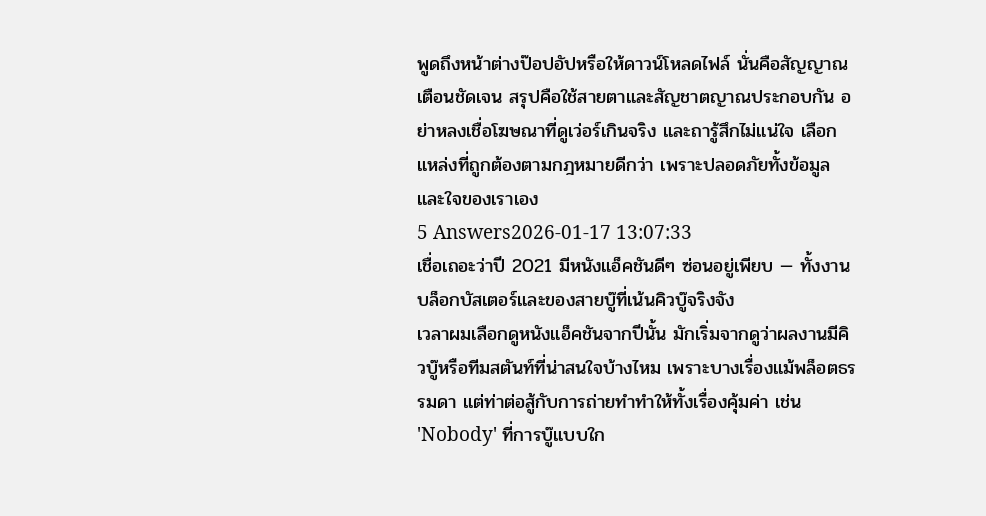พูดถึงหน้าต่างป๊อปอัปหรือให้ดาวน์โหลดไฟล์ นั่นคือสัญญาณเตือนชัดเจน สรุปคือใช้สายตาและสัญชาตญาณประกอบกัน อย่าหลงเชื่อโฆษณาที่ดูเว่อร์เกินจริง และถารู้สึกไม่แน่ใจ เลือกแหล่งที่ถูกต้องตามกฎหมายดีกว่า เพราะปลอดภัยทั้งข้อมูลและใจของเราเอง
5 Answers2026-01-17 13:07:33
เชื่อเถอะว่าปี 2021 มีหนังแอ็คชันดีๆ ซ่อนอยู่เพียบ — ทั้งงานบล็อกบัสเตอร์และของสายบู๊ที่เน้นคิวบู๊จริงจัง
เวลาผมเลือกดูหนังแอ็คชันจากปีนั้น มักเริ่มจากดูว่าผลงานมีคิวบู๊หรือทีมสตันท์ที่น่าสนใจบ้างไหม เพราะบางเรื่องแม้พล็อตธรรมดา แต่ท่าต่อสู้กับการถ่ายทำทำให้ทั้งเรื่องคุ้มค่า เช่น 'Nobody' ที่การบู๊แบบใก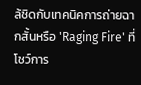ล้ชิดกับเทคนิคการถ่ายฉากสั้นหรือ 'Raging Fire' ที่โชว์การ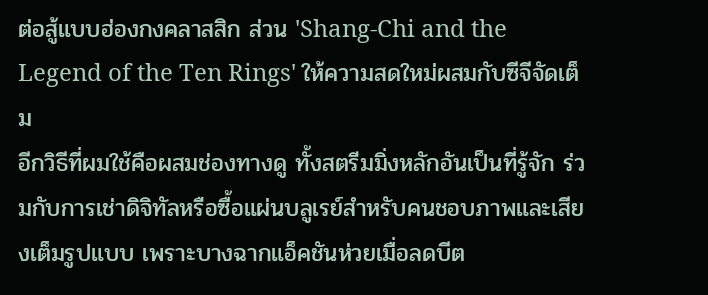ต่อสู้แบบฮ่องกงคลาสสิก ส่วน 'Shang-Chi and the Legend of the Ten Rings' ให้ความสดใหม่ผสมกับซีจีจัดเต็ม
อีกวิธีที่ผมใช้คือผสมช่องทางดู ทั้งสตรีมมิ่งหลักอันเป็นที่รู้จัก ร่วมกับการเช่าดิจิทัลหรือซื้อแผ่นบลูเรย์สำหรับคนชอบภาพและเสียงเต็มรูปแบบ เพราะบางฉากแอ็คชันห่วยเมื่อลดบีต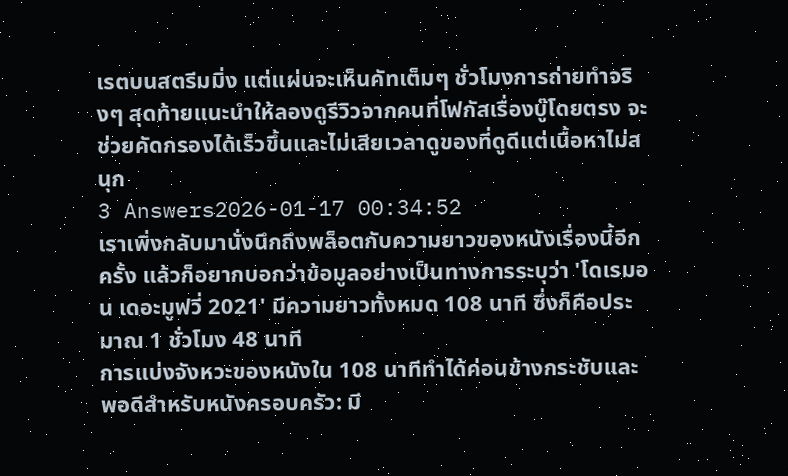เรตบนสตรีมมิ่ง แต่แผ่นจะเห็นคัทเต็มๆ ชั่วโมงการถ่ายทำจริงๆ สุดท้ายแนะนำให้ลองดูรีวิวจากคนที่โฟกัสเรื่องบู๊โดยตรง จะช่วยคัดกรองได้เร็วขึ้นและไม่เสียเวลาดูของที่ดูดีแต่เนื้อหาไม่สนุก
3 Answers2026-01-17 00:34:52
เราเพิ่งกลับมานั่งนึกถึงพล็อตกับความยาวของหนังเรื่องนี้อีกครั้ง แล้วก็อยากบอกว่าข้อมูลอย่างเป็นทางการระบุว่า 'โดเรมอน เดอะมูฟวี่ 2021' มีความยาวทั้งหมด 108 นาที ซึ่งก็คือประมาณ 1 ชั่วโมง 48 นาที
การแบ่งจังหวะของหนังใน 108 นาทีทำได้ค่อนข้างกระชับและพอดีสำหรับหนังครอบครัว: มี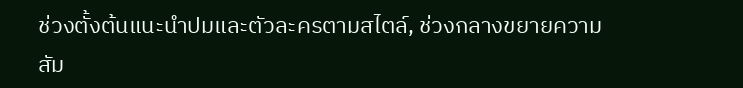ช่วงตั้งต้นแนะนำปมและตัวละครตามสไตล์, ช่วงกลางขยายความสัม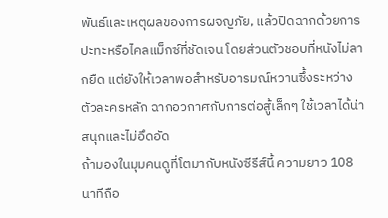พันธ์และเหตุผลของการผจญภัย, แล้วปิดฉากด้วยการปะทะหรือไคลแม็กซ์ที่ชัดเจน โดยส่วนตัวชอบที่หนังไม่ลากยืด แต่ยังให้เวลาพอสำหรับอารมณ์หวานซึ้งระหว่างตัวละครหลัก ฉากอวกาศกับการต่อสู้เล็กๆ ใช้เวลาได้น่าสนุกและไม่อึดอัด
ถ้ามองในมุมคนดูที่โตมากับหนังซีรีส์นี้ ความยาว 108 นาทีถือ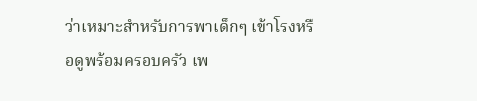ว่าเหมาะสำหรับการพาเด็กๆ เข้าโรงหรือดูพร้อมครอบครัว เพ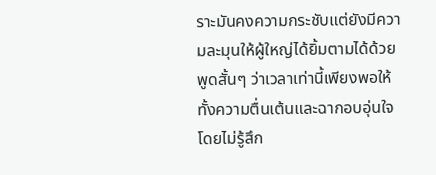ราะมันคงความกระชับแต่ยังมีความละมุนให้ผู้ใหญ่ได้ยิ้มตามได้ด้วย พูดสั้นๆ ว่าเวลาเท่านี้เพียงพอให้ทั้งความตื่นเต้นและฉากอบอุ่นใจ โดยไม่รู้สึก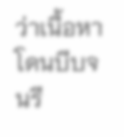ว่าเนื้อหาโดนบีบจนรี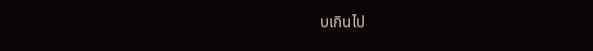บเกินไป